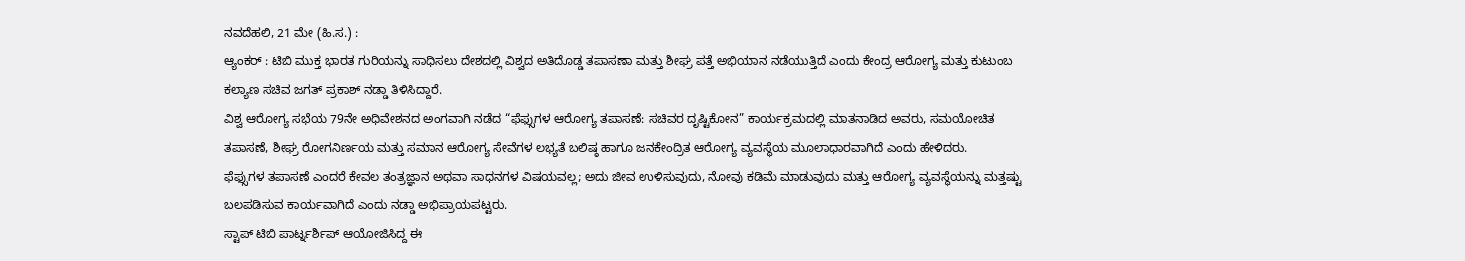ನವದೆಹಲಿ, 21 ಮೇ (ಹಿ.ಸ.) :
ಆ್ಯಂಕರ್ : ಟಿಬಿ ಮುಕ್ತ ಭಾರತ ಗುರಿಯನ್ನು ಸಾಧಿಸಲು ದೇಶದಲ್ಲಿ ವಿಶ್ವದ ಅತಿದೊಡ್ಡ ತಪಾಸಣಾ ಮತ್ತು ಶೀಘ್ರ ಪತ್ತೆ ಅಭಿಯಾನ ನಡೆಯುತ್ತಿದೆ ಎಂದು ಕೇಂದ್ರ ಆರೋಗ್ಯ ಮತ್ತು ಕುಟುಂಬ ಕಲ್ಯಾಣ ಸಚಿವ ಜಗತ್ ಪ್ರಕಾಶ್ ನಡ್ಡಾ ತಿಳಿಸಿದ್ದಾರೆ.
ವಿಶ್ವ ಆರೋಗ್ಯ ಸಭೆಯ 79ನೇ ಅಧಿವೇಶನದ ಅಂಗವಾಗಿ ನಡೆದ “ಫೆಫ್ಸುಗಳ ಆರೋಗ್ಯ ತಪಾಸಣೆ: ಸಚಿವರ ದೃಷ್ಟಿಕೋನ” ಕಾರ್ಯಕ್ರಮದಲ್ಲಿ ಮಾತನಾಡಿದ ಅವರು, ಸಮಯೋಚಿತ ತಪಾಸಣೆ, ಶೀಘ್ರ ರೋಗನಿರ್ಣಯ ಮತ್ತು ಸಮಾನ ಆರೋಗ್ಯ ಸೇವೆಗಳ ಲಭ್ಯತೆ ಬಲಿಷ್ಠ ಹಾಗೂ ಜನಕೇಂದ್ರಿತ ಆರೋಗ್ಯ ವ್ಯವಸ್ಥೆಯ ಮೂಲಾಧಾರವಾಗಿದೆ ಎಂದು ಹೇಳಿದರು.
ಫೆಫ್ಸುಗಳ ತಪಾಸಣೆ ಎಂದರೆ ಕೇವಲ ತಂತ್ರಜ್ಞಾನ ಅಥವಾ ಸಾಧನಗಳ ವಿಷಯವಲ್ಲ; ಅದು ಜೀವ ಉಳಿಸುವುದು, ನೋವು ಕಡಿಮೆ ಮಾಡುವುದು ಮತ್ತು ಆರೋಗ್ಯ ವ್ಯವಸ್ಥೆಯನ್ನು ಮತ್ತಷ್ಟು ಬಲಪಡಿಸುವ ಕಾರ್ಯವಾಗಿದೆ ಎಂದು ನಡ್ಡಾ ಅಭಿಪ್ರಾಯಪಟ್ಟರು.
ಸ್ಟಾಪ್ ಟಿಬಿ ಪಾರ್ಟ್ನರ್ಶಿಪ್ ಆಯೋಜಿಸಿದ್ದ ಈ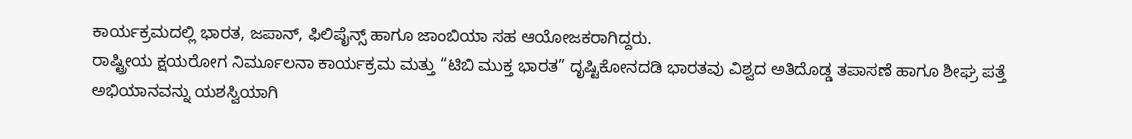ಕಾರ್ಯಕ್ರಮದಲ್ಲಿ ಭಾರತ, ಜಪಾನ್, ಫಿಲಿಪೈನ್ಸ್ ಹಾಗೂ ಜಾಂಬಿಯಾ ಸಹ ಆಯೋಜಕರಾಗಿದ್ದರು.
ರಾಷ್ಟ್ರೀಯ ಕ್ಷಯರೋಗ ನಿರ್ಮೂಲನಾ ಕಾರ್ಯಕ್ರಮ ಮತ್ತು “ಟಿಬಿ ಮುಕ್ತ ಭಾರತ” ದೃಷ್ಟಿಕೋನದಡಿ ಭಾರತವು ವಿಶ್ವದ ಅತಿದೊಡ್ಡ ತಪಾಸಣೆ ಹಾಗೂ ಶೀಘ್ರ ಪತ್ತೆ ಅಭಿಯಾನವನ್ನು ಯಶಸ್ವಿಯಾಗಿ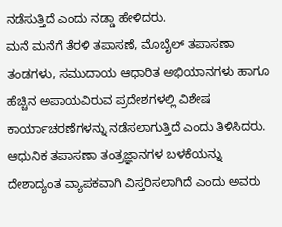ನಡೆಸುತ್ತಿದೆ ಎಂದು ನಡ್ಡಾ ಹೇಳಿದರು.
ಮನೆ ಮನೆಗೆ ತೆರಳಿ ತಪಾಸಣೆ, ಮೊಬೈಲ್ ತಪಾಸಣಾ ತಂಡಗಳು, ಸಮುದಾಯ ಆಧಾರಿತ ಅಭಿಯಾನಗಳು ಹಾಗೂ ಹೆಚ್ಚಿನ ಅಪಾಯವಿರುವ ಪ್ರದೇಶಗಳಲ್ಲಿ ವಿಶೇಷ ಕಾರ್ಯಾಚರಣೆಗಳನ್ನು ನಡೆಸಲಾಗುತ್ತಿದೆ ಎಂದು ತಿಳಿಸಿದರು.
ಆಧುನಿಕ ತಪಾಸಣಾ ತಂತ್ರಜ್ಞಾನಗಳ ಬಳಕೆಯನ್ನು ದೇಶಾದ್ಯಂತ ವ್ಯಾಪಕವಾಗಿ ವಿಸ್ತರಿಸಲಾಗಿದೆ ಎಂದು ಅವರು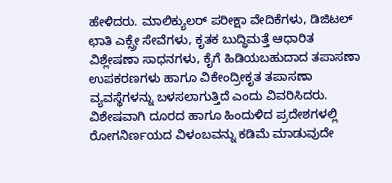ಹೇಳಿದರು. ಮಾಲಿಕ್ಯುಲರ್ ಪರೀಕ್ಷಾ ವೇದಿಕೆಗಳು, ಡಿಜಿಟಲ್ ಛಾತಿ ಎಕ್ಸ್ರೇ ಸೇವೆಗಳು, ಕೃತಕ ಬುದ್ಧಿಮತ್ತೆ ಆಧಾರಿತ ವಿಶ್ಲೇಷಣಾ ಸಾಧನಗಳು, ಕೈಗೆ ಹಿಡಿಯಬಹುದಾದ ತಪಾಸಣಾ ಉಪಕರಣಗಳು ಹಾಗೂ ವಿಕೇಂದ್ರೀಕೃತ ತಪಾಸಣಾ ವ್ಯವಸ್ಥೆಗಳನ್ನು ಬಳಸಲಾಗುತ್ತಿದೆ ಎಂದು ವಿವರಿಸಿದರು.
ವಿಶೇಷವಾಗಿ ದೂರದ ಹಾಗೂ ಹಿಂದುಳಿದ ಪ್ರದೇಶಗಳಲ್ಲಿ ರೋಗನಿರ್ಣಯದ ವಿಳಂಬವನ್ನು ಕಡಿಮೆ ಮಾಡುವುದೇ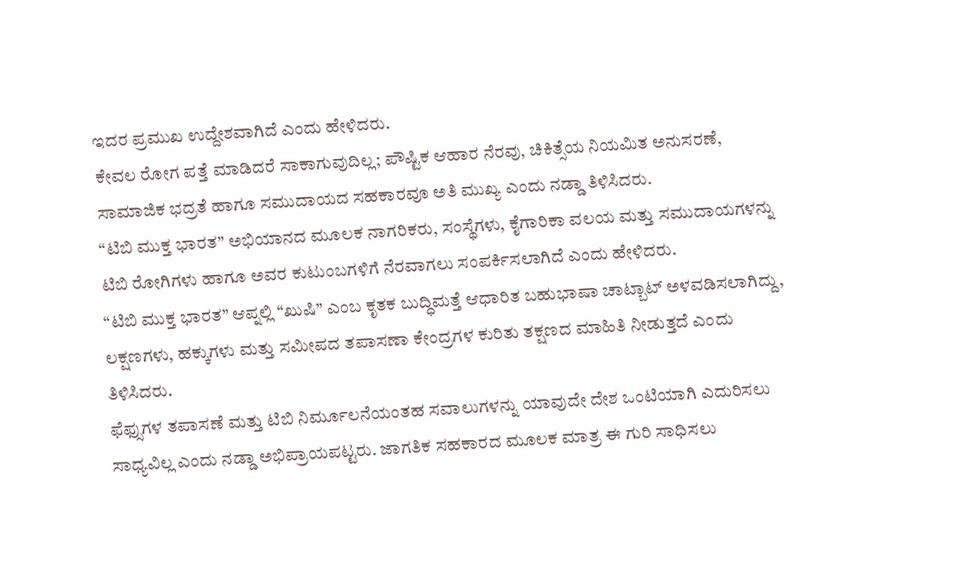ಇದರ ಪ್ರಮುಖ ಉದ್ದೇಶವಾಗಿದೆ ಎಂದು ಹೇಳಿದರು.
ಕೇವಲ ರೋಗ ಪತ್ತೆ ಮಾಡಿದರೆ ಸಾಕಾಗುವುದಿಲ್ಲ; ಪೌಷ್ಟಿಕ ಆಹಾರ ನೆರವು, ಚಿಕಿತ್ಸೆಯ ನಿಯಮಿತ ಅನುಸರಣೆ, ಸಾಮಾಜಿಕ ಭದ್ರತೆ ಹಾಗೂ ಸಮುದಾಯದ ಸಹಕಾರವೂ ಅತಿ ಮುಖ್ಯ ಎಂದು ನಡ್ಡಾ ತಿಳಿಸಿದರು.
“ಟಿಬಿ ಮುಕ್ತ ಭಾರತ” ಅಭಿಯಾನದ ಮೂಲಕ ನಾಗರಿಕರು, ಸಂಸ್ಥೆಗಳು, ಕೈಗಾರಿಕಾ ವಲಯ ಮತ್ತು ಸಮುದಾಯಗಳನ್ನು ಟಿಬಿ ರೋಗಿಗಳು ಹಾಗೂ ಅವರ ಕುಟುಂಬಗಳಿಗೆ ನೆರವಾಗಲು ಸಂಪರ್ಕಿಸಲಾಗಿದೆ ಎಂದು ಹೇಳಿದರು.
“ಟಿಬಿ ಮುಕ್ತ ಭಾರತ” ಆಪ್ನಲ್ಲಿ “ಖುಷಿ” ಎಂಬ ಕೃತಕ ಬುದ್ಧಿಮತ್ತೆ ಆಧಾರಿತ ಬಹುಭಾಷಾ ಚಾಟ್ಬಾಟ್ ಅಳವಡಿಸಲಾಗಿದ್ದು, ಲಕ್ಷಣಗಳು, ಹಕ್ಕುಗಳು ಮತ್ತು ಸಮೀಪದ ತಪಾಸಣಾ ಕೇಂದ್ರಗಳ ಕುರಿತು ತಕ್ಷಣದ ಮಾಹಿತಿ ನೀಡುತ್ತದೆ ಎಂದು ತಿಳಿಸಿದರು.
ಫೆಫ್ಸುಗಳ ತಪಾಸಣೆ ಮತ್ತು ಟಿಬಿ ನಿರ್ಮೂಲನೆಯಂತಹ ಸವಾಲುಗಳನ್ನು ಯಾವುದೇ ದೇಶ ಒಂಟಿಯಾಗಿ ಎದುರಿಸಲು ಸಾಧ್ಯವಿಲ್ಲ ಎಂದು ನಡ್ಡಾ ಅಭಿಪ್ರಾಯಪಟ್ಟರು. ಜಾಗತಿಕ ಸಹಕಾರದ ಮೂಲಕ ಮಾತ್ರ ಈ ಗುರಿ ಸಾಧಿಸಲು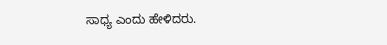ಸಾಧ್ಯ ಎಂದು ಹೇಳಿದರು.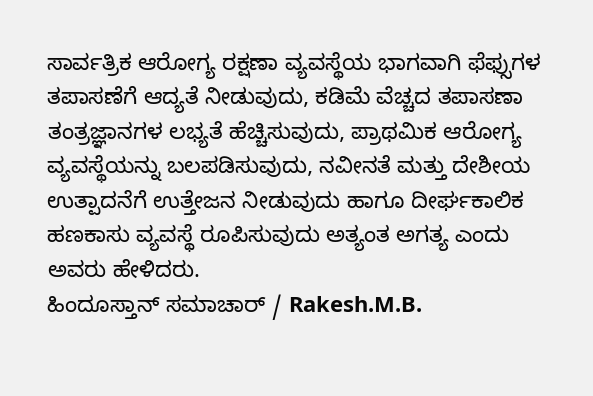ಸಾರ್ವತ್ರಿಕ ಆರೋಗ್ಯ ರಕ್ಷಣಾ ವ್ಯವಸ್ಥೆಯ ಭಾಗವಾಗಿ ಫೆಫ್ಸುಗಳ ತಪಾಸಣೆಗೆ ಆದ್ಯತೆ ನೀಡುವುದು, ಕಡಿಮೆ ವೆಚ್ಚದ ತಪಾಸಣಾ ತಂತ್ರಜ್ಞಾನಗಳ ಲಭ್ಯತೆ ಹೆಚ್ಚಿಸುವುದು, ಪ್ರಾಥಮಿಕ ಆರೋಗ್ಯ ವ್ಯವಸ್ಥೆಯನ್ನು ಬಲಪಡಿಸುವುದು, ನವೀನತೆ ಮತ್ತು ದೇಶೀಯ ಉತ್ಪಾದನೆಗೆ ಉತ್ತೇಜನ ನೀಡುವುದು ಹಾಗೂ ದೀರ್ಘಕಾಲಿಕ ಹಣಕಾಸು ವ್ಯವಸ್ಥೆ ರೂಪಿಸುವುದು ಅತ್ಯಂತ ಅಗತ್ಯ ಎಂದು ಅವರು ಹೇಳಿದರು.
ಹಿಂದೂಸ್ತಾನ್ ಸಮಾಚಾರ್ / Rakesh.M.B.